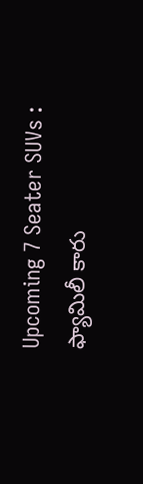Upcoming 7 Seater SUVs : ఫ్యామిలీ కారు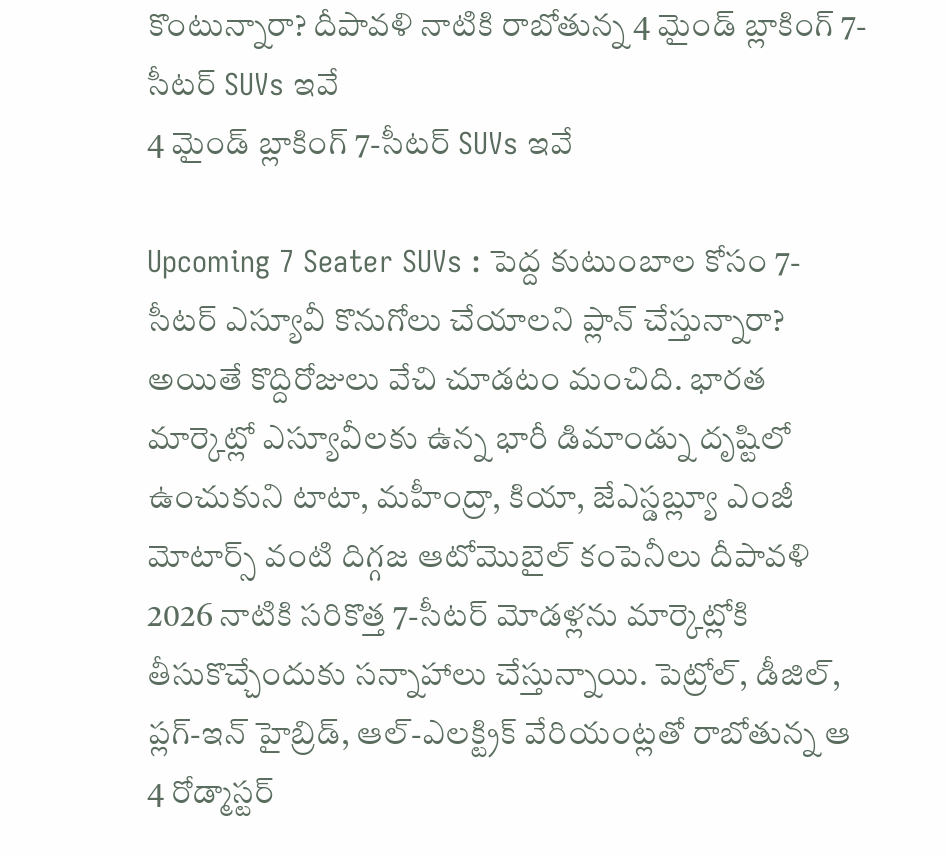కొంటున్నారా? దీపావళి నాటికి రాబోతున్న 4 మైండ్ బ్లాకింగ్ 7-సీటర్ SUVs ఇవే
4 మైండ్ బ్లాకింగ్ 7-సీటర్ SUVs ఇవే

Upcoming 7 Seater SUVs : పెద్ద కుటుంబాల కోసం 7-సీటర్ ఎస్యూవీ కొనుగోలు చేయాలని ప్లాన్ చేస్తున్నారా? అయితే కొద్దిరోజులు వేచి చూడటం మంచిది. భారత మార్కెట్లో ఎస్యూవీలకు ఉన్న భారీ డిమాండ్ను దృష్టిలో ఉంచుకుని టాటా, మహీంద్రా, కియా, జేఎస్డబ్ల్యూ ఎంజీ మోటార్స్ వంటి దిగ్గజ ఆటోమొబైల్ కంపెనీలు దీపావళి 2026 నాటికి సరికొత్త 7-సీటర్ మోడళ్లను మార్కెట్లోకి తీసుకొచ్చేందుకు సన్నాహాలు చేస్తున్నాయి. పెట్రోల్, డీజిల్, ప్లగ్-ఇన్ హైబ్రిడ్, ఆల్-ఎలక్ట్రిక్ వేరియంట్లతో రాబోతున్న ఆ 4 రోడ్మాస్టర్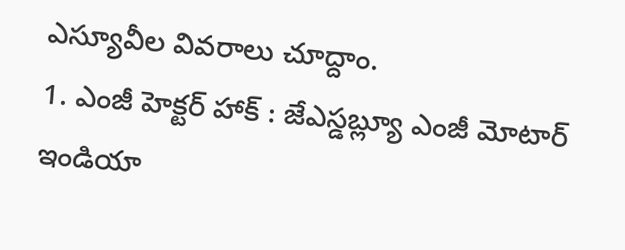ఎస్యూవీల వివరాలు చూద్దాం.
1. ఎంజీ హెక్టర్ హాక్ : జేఎస్డబ్ల్యూ ఎంజీ మోటార్ ఇండియా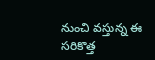నుంచి వస్తున్న ఈ సరికొత్త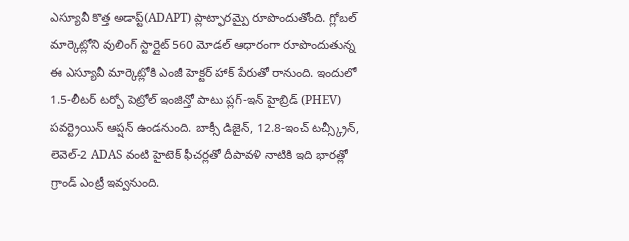ఎస్యూవీ కొత్త అడాప్ట్(ADAPT) ప్లాట్ఫారమ్పై రూపొందుతోంది. గ్లోబల్ మార్కెట్లోని వులింగ్ స్టార్లైట్ 560 మోడల్ ఆధారంగా రూపొందుతున్న ఈ ఎస్యూవీ మార్కెట్లోకి ఎంజీ హెక్టర్ హాక్ పేరుతో రానుంది. ఇందులో 1.5-లీటర్ టర్బో పెట్రోల్ ఇంజిన్తో పాటు ప్లగ్-ఇన్ హైబ్రిడ్ (PHEV) పవర్ట్రెయిన్ ఆప్షన్ ఉండనుంది. బాక్సీ డిజైన్, 12.8-ఇంచ్ టచ్స్క్రీన్, లెవెల్-2 ADAS వంటి హైటెక్ ఫీచర్లతో దీపావళి నాటికి ఇది భారత్లో గ్రాండ్ ఎంట్రీ ఇవ్వనుంది.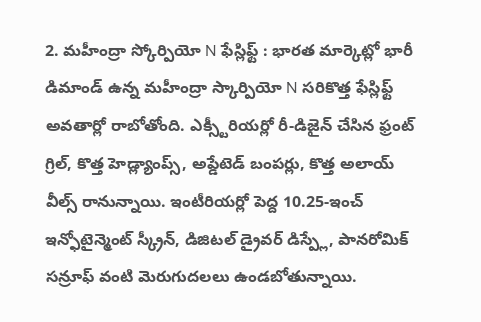2. మహీంద్రా స్కోర్పియో N ఫేస్లిఫ్ట్ : భారత మార్కెట్లో భారీ డిమాండ్ ఉన్న మహీంద్రా స్కార్పియో N సరికొత్త ఫేస్లిఫ్ట్ అవతార్లో రాబోతోంది. ఎక్స్టీరియర్లో రీ-డిజైన్ చేసిన ఫ్రంట్ గ్రిల్, కొత్త హెడ్ల్యాంప్స్, అప్డేటెడ్ బంపర్లు, కొత్త అలాయ్ వీల్స్ రానున్నాయి. ఇంటీరియర్లో పెద్ద 10.25-ఇంచ్ ఇన్ఫోటైన్మెంట్ స్క్రీన్, డిజిటల్ డ్రైవర్ డిస్ప్లే, పానరోమిక్ సన్రూఫ్ వంటి మెరుగుదలలు ఉండబోతున్నాయి.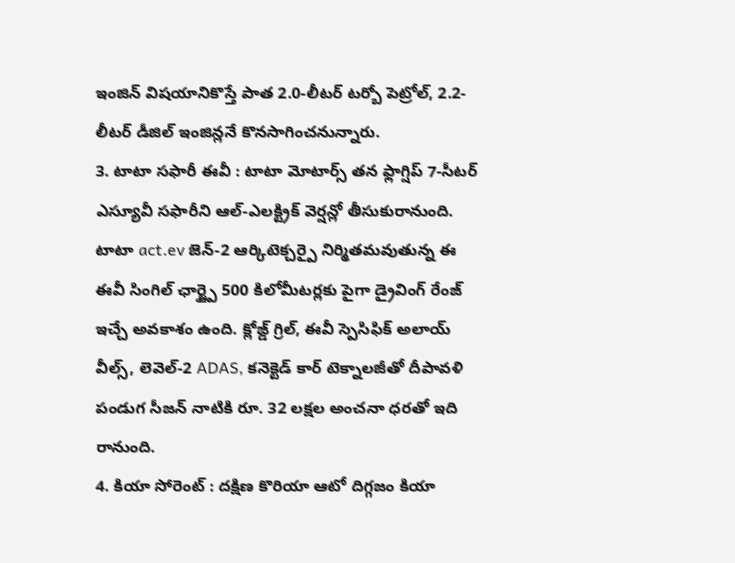ఇంజిన్ విషయానికొస్తే పాత 2.0-లీటర్ టర్బో పెట్రోల్, 2.2-లీటర్ డీజిల్ ఇంజిన్లనే కొనసాగించనున్నారు.
3. టాటా సఫారీ ఈవీ : టాటా మోటార్స్ తన ఫ్లాగ్షిప్ 7-సీటర్ ఎస్యూవీ సఫారీని ఆల్-ఎలక్ట్రిక్ వెర్షన్లో తీసుకురానుంది. టాటా act.ev జెన్-2 ఆర్కిటెక్చర్పై నిర్మితమవుతున్న ఈ ఈవీ సింగిల్ ఛార్జ్పై 500 కిలోమీటర్లకు పైగా డ్రైవింగ్ రేంజ్ ఇచ్చే అవకాశం ఉంది. క్లోజ్డ్ గ్రిల్, ఈవీ స్పెసిఫిక్ అలాయ్ వీల్స్, లెవెల్-2 ADAS, కనెక్టెడ్ కార్ టెక్నాలజీతో దీపావళి పండుగ సీజన్ నాటికి రూ. 32 లక్షల అంచనా ధరతో ఇది రానుంది.
4. కియా సోరెంట్ : దక్షిణ కొరియా ఆటో దిగ్గజం కియా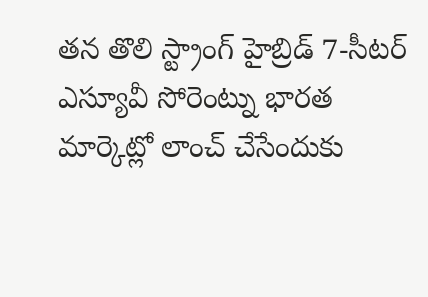తన తొలి స్ట్రాంగ్ హైబ్రిడ్ 7-సీటర్ ఎస్యూవీ సోరెంట్ను భారత మార్కెట్లో లాంచ్ చేసేందుకు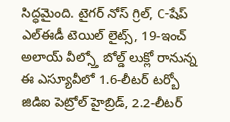సిద్ధమైంది. టైగర్ నోస్ గ్రిల్, C-షేప్ ఎల్ఈడీ టెయిల్ లైట్స్, 19-ఇంచ్ అలాయ్ వీల్స్తో బోల్డ్ లుక్లో రానున్న ఈ ఎస్యూవీలో 1.6-లీటర్ టర్బో జిడిఐ పెట్రోల్ హైబ్రిడ్, 2.2-లీటర్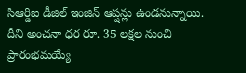సిఆర్డిఐ డీజిల్ ఇంజిన్ ఆప్షన్లు ఉండనున్నాయి. దీని అంచనా ధర రూ. 35 లక్షల నుంచి ప్రారంభమయ్యే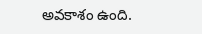అవకాశం ఉంది.